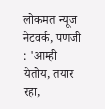लोकमत न्यूज नेटवर्क, पणजी : 'आम्ही येतोय, तयार रहा,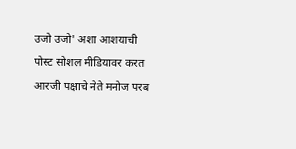उजो उजो' अशा आशयाची पोस्ट सोशल मीडियावर करत आरजी पक्षाचे नेते मनोज परब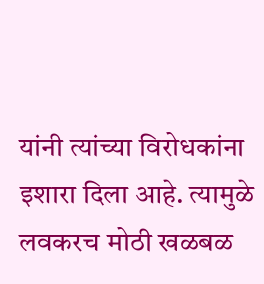यांनी त्यांच्या विरोधकांना इशारा दिला आहे. त्यामुळे लवकरच मोठी खळबळ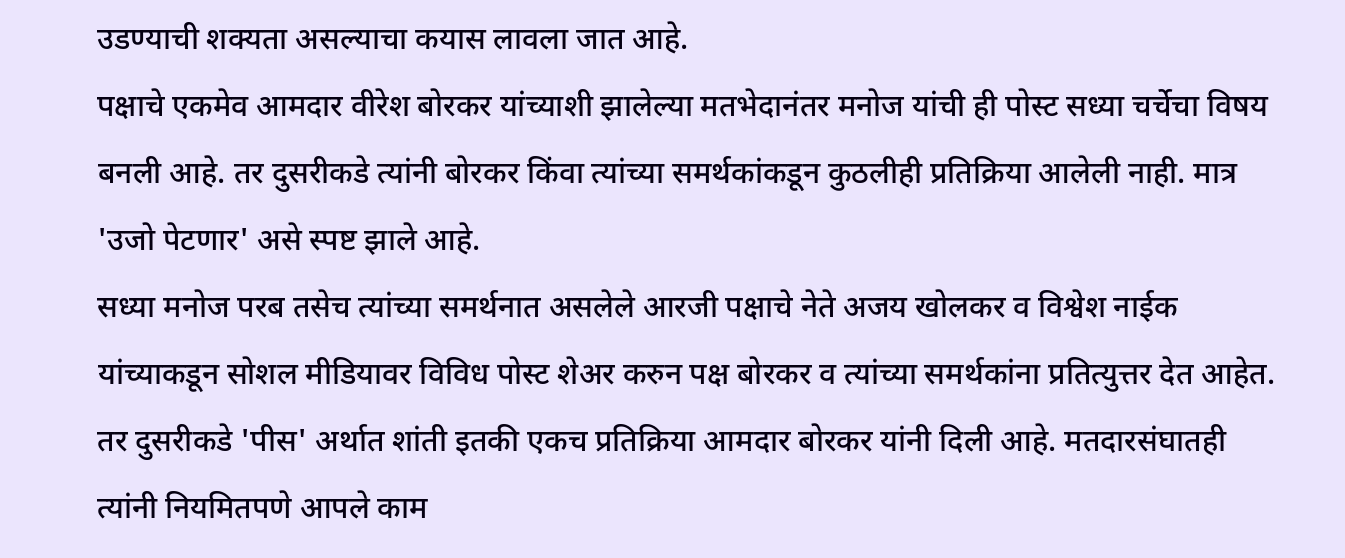उडण्याची शक्यता असल्याचा कयास लावला जात आहे.
पक्षाचे एकमेव आमदार वीरेश बोरकर यांच्याशी झालेल्या मतभेदानंतर मनोज यांची ही पोस्ट सध्या चर्चेचा विषय बनली आहे. तर दुसरीकडे त्यांनी बोरकर किंवा त्यांच्या समर्थकांकडून कुठलीही प्रतिक्रिया आलेली नाही. मात्र 'उजो पेटणार' असे स्पष्ट झाले आहे.
सध्या मनोज परब तसेच त्यांच्या समर्थनात असलेले आरजी पक्षाचे नेते अजय खोलकर व विश्वेश नाईक यांच्याकडून सोशल मीडियावर विविध पोस्ट शेअर करुन पक्ष बोरकर व त्यांच्या समर्थकांना प्रतित्युत्तर देत आहेत. तर दुसरीकडे 'पीस' अर्थात शांती इतकी एकच प्रतिक्रिया आमदार बोरकर यांनी दिली आहे. मतदारसंघातही त्यांनी नियमितपणे आपले काम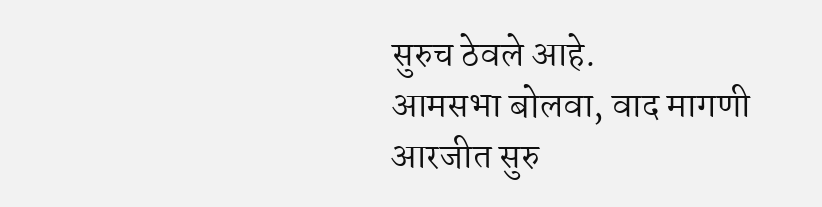सुरुच ठेवले आहे.
आमसभा बोलवा, वाद मागणी
आरजीत सुरु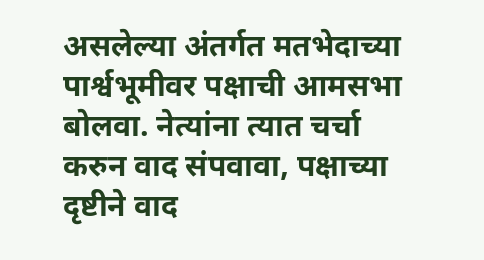असलेल्या अंतर्गत मतभेदाच्या पार्श्वभूमीवर पक्षाची आमसभा बोलवा. नेत्यांना त्यात चर्चा करुन वाद संपवावा, पक्षाच्या दृष्टीने वाद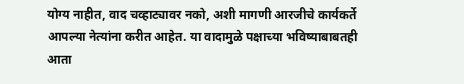योग्य नाहीत, वाद चव्हाट्यावर नको, अशी मागणी आरजीचे कार्यकर्ते आपल्या नेत्यांना करीत आहेत. या वादामुळे पक्षाच्या भविष्याबाबतही आता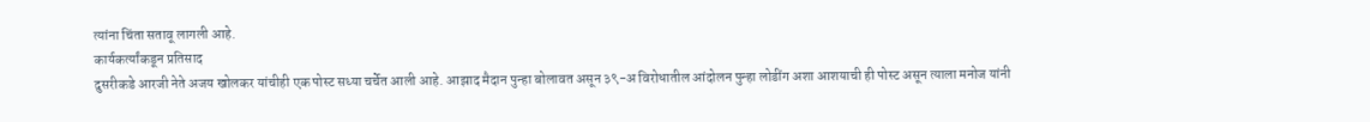त्यांना चिंता सतावू लागली आहे.
कार्यकर्त्यांकडून प्रतिसाद
दुसरीकडे आरजी नेते अजय खोलकर यांचीही एक पोस्ट सध्या चर्चेत आली आहे. आझाद मैदान पुन्हा बोलावत असून ३९-अ विरोधातील आंदोलन पुन्हा लोडींग अशा आशयाची ही पोस्ट असून त्याला मनोज यांनी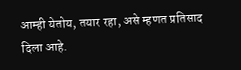आम्ही येतोय, तयार रहा, असे म्हणत प्रतिसाद दिला आहे.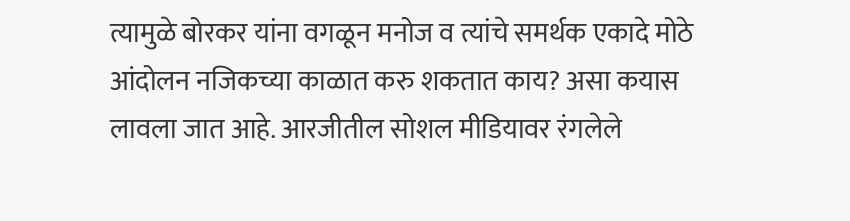त्यामुळे बोरकर यांना वगळून मनोज व त्यांचे समर्थक एकादे मोठे आंदोलन नजिकच्या काळात करु शकतात काय? असा कयास लावला जात आहे. आरजीतील सोशल मीडियावर रंगलेले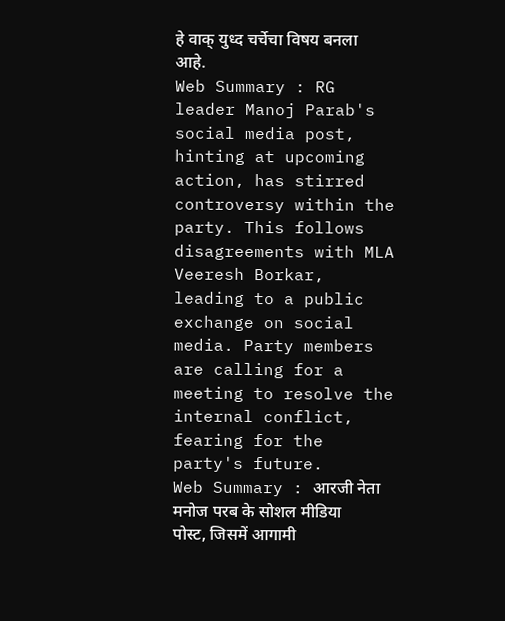हे वाक् युध्द चर्चेचा विषय बनला आहे.
Web Summary : RG leader Manoj Parab's social media post, hinting at upcoming action, has stirred controversy within the party. This follows disagreements with MLA Veeresh Borkar, leading to a public exchange on social media. Party members are calling for a meeting to resolve the internal conflict, fearing for the party's future.
Web Summary : आरजी नेता मनोज परब के सोशल मीडिया पोस्ट, जिसमें आगामी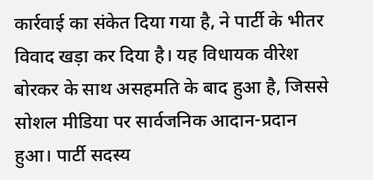कार्रवाई का संकेत दिया गया है, ने पार्टी के भीतर विवाद खड़ा कर दिया है। यह विधायक वीरेश बोरकर के साथ असहमति के बाद हुआ है, जिससे सोशल मीडिया पर सार्वजनिक आदान-प्रदान हुआ। पार्टी सदस्य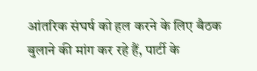आंतरिक संघर्ष को हल करने के लिए बैठक बुलाने की मांग कर रहे हैं, पार्टी के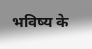भविष्य के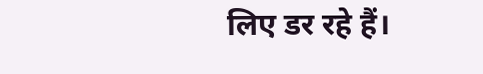लिए डर रहे हैं।